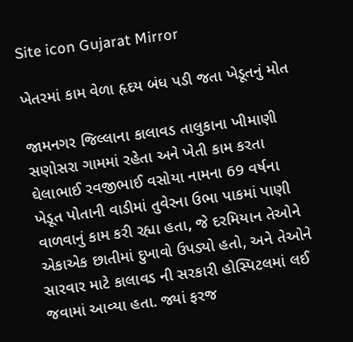Site icon Gujarat Mirror

ખેતરમાં કામ વેળા હૃદય બંધ પડી જતા ખેડૂતનું મોત

જામનગર જિલ્લાના કાલાવડ તાલુકાના ખીમાણી સણોસરા ગામમાં રહેતા અને ખેતી કામ કરતા ઘેલાભાઈ રવજીભાઈ વસોયા નામના 69 વર્ષના ખેડૂત પોતાની વાડીમાં તુવેરના ઉભા પાકમાં પાણી વાળવાનું કામ કરી રહ્યા હતા, જે દરમિયાન તેઓને એકાએક છાતીમાં દુખાવો ઉપડ્યો હતો, અને તેઓને સારવાર માટે કાલાવડ ની સરકારી હોસ્પિટલમાં લઈ જવામાં આવ્યા હતા. જ્યાં ફરજ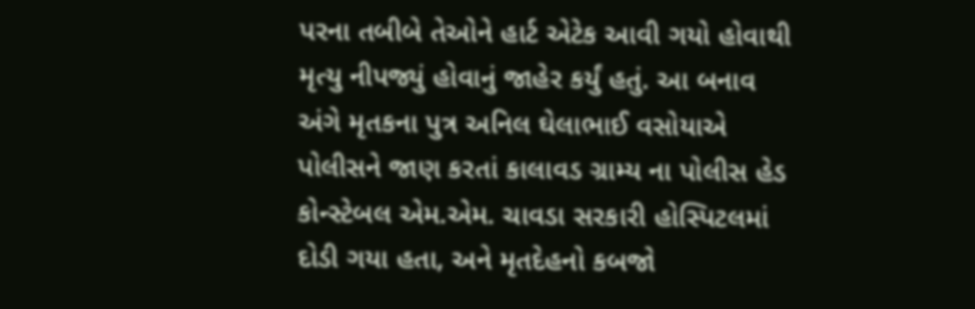પરના તબીબે તેઓને હાર્ટ એટેક આવી ગયો હોવાથી મૃત્યુ નીપજ્યું હોવાનું જાહેર કર્યું હતું. આ બનાવ અંગે મૃતકના પુત્ર અનિલ ઘેલાભાઈ વસોયાએ પોલીસને જાણ કરતાં કાલાવડ ગ્રામ્ય ના પોલીસ હેડ કોન્સ્ટેબલ એમ.એમ. ચાવડા સરકારી હોસ્પિટલમાં દોડી ગયા હતા, અને મૃતદેહનો કબજો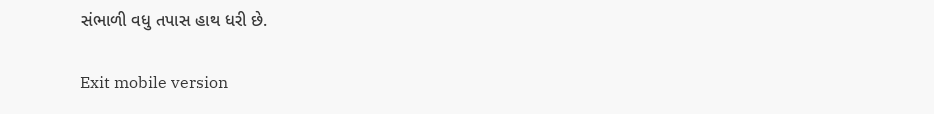સંભાળી વધુ તપાસ હાથ ધરી છે.

Exit mobile version